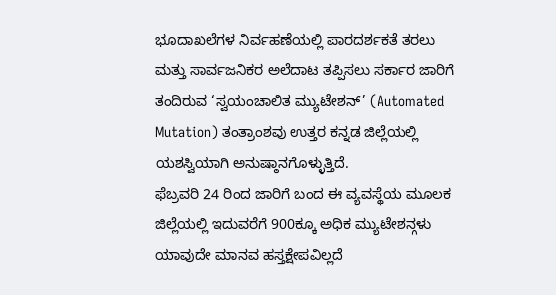ಭೂದಾಖಲೆಗಳ ನಿರ್ವಹಣೆಯಲ್ಲಿ ಪಾರದರ್ಶಕತೆ ತರಲು ಮತ್ತು ಸಾರ್ವಜನಿಕರ ಅಲೆದಾಟ ತಪ್ಪಿಸಲು ಸರ್ಕಾರ ಜಾರಿಗೆ ತಂದಿರುವ ‘ಸ್ವಯಂಚಾಲಿತ ಮ್ಯುಟೇಶನ್’ (Automated Mutation) ತಂತ್ರಾಂಶವು ಉತ್ತರ ಕನ್ನಡ ಜಿಲ್ಲೆಯಲ್ಲಿ ಯಶಸ್ವಿಯಾಗಿ ಅನುಷ್ಠಾನಗೊಳ್ಳುತ್ತಿದೆ.
ಫೆಬ್ರವರಿ 24 ರಿಂದ ಜಾರಿಗೆ ಬಂದ ಈ ವ್ಯವಸ್ಥೆಯ ಮೂಲಕ ಜಿಲ್ಲೆಯಲ್ಲಿ ಇದುವರೆಗೆ 900ಕ್ಕೂ ಅಧಿಕ ಮ್ಯುಟೇಶನ್ಗಳು ಯಾವುದೇ ಮಾನವ ಹಸ್ತಕ್ಷೇಪವಿಲ್ಲದೆ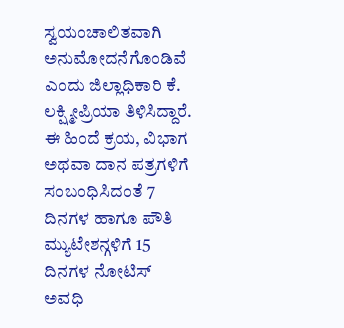ಸ್ವಯಂಚಾಲಿತವಾಗಿ ಅನುಮೋದನೆಗೊಂಡಿವೆ ಎಂದು ಜಿಲ್ಲಾಧಿಕಾರಿ ಕೆ. ಲಕ್ಷ್ಮೀಪ್ರಿಯಾ ತಿಳಿಸಿದ್ದಾರೆ.
ಈ ಹಿಂದೆ ಕ್ರಯ, ವಿಭಾಗ ಅಥವಾ ದಾನ ಪತ್ರಗಳಿಗೆ ಸಂಬಂಧಿಸಿದಂತೆ 7 ದಿನಗಳ ಹಾಗೂ ಪೌತಿ ಮ್ಯುಟೇಶನ್ಗಳಿಗೆ 15 ದಿನಗಳ ನೋಟಿಸ್ ಅವಧಿ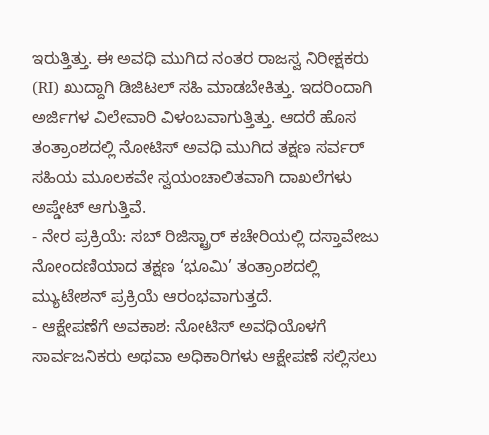ಇರುತ್ತಿತ್ತು. ಈ ಅವಧಿ ಮುಗಿದ ನಂತರ ರಾಜಸ್ವ ನಿರೀಕ್ಷಕರು (RI) ಖುದ್ದಾಗಿ ಡಿಜಿಟಲ್ ಸಹಿ ಮಾಡಬೇಕಿತ್ತು. ಇದರಿಂದಾಗಿ ಅರ್ಜಿಗಳ ವಿಲೇವಾರಿ ವಿಳಂಬವಾಗುತ್ತಿತ್ತು. ಆದರೆ ಹೊಸ ತಂತ್ರಾಂಶದಲ್ಲಿ ನೋಟಿಸ್ ಅವಧಿ ಮುಗಿದ ತಕ್ಷಣ ಸರ್ವರ್ ಸಹಿಯ ಮೂಲಕವೇ ಸ್ವಯಂಚಾಲಿತವಾಗಿ ದಾಖಲೆಗಳು ಅಪ್ಡೇಟ್ ಆಗುತ್ತಿವೆ.
- ನೇರ ಪ್ರಕ್ರಿಯೆ: ಸಬ್ ರಿಜಿಸ್ಟ್ರಾರ್ ಕಚೇರಿಯಲ್ಲಿ ದಸ್ತಾವೇಜು ನೋಂದಣಿಯಾದ ತಕ್ಷಣ ‘ಭೂಮಿ’ ತಂತ್ರಾಂಶದಲ್ಲಿ ಮ್ಯುಟೇಶನ್ ಪ್ರಕ್ರಿಯೆ ಆರಂಭವಾಗುತ್ತದೆ.
- ಆಕ್ಷೇಪಣೆಗೆ ಅವಕಾಶ: ನೋಟಿಸ್ ಅವಧಿಯೊಳಗೆ ಸಾರ್ವಜನಿಕರು ಅಥವಾ ಅಧಿಕಾರಿಗಳು ಆಕ್ಷೇಪಣೆ ಸಲ್ಲಿಸಲು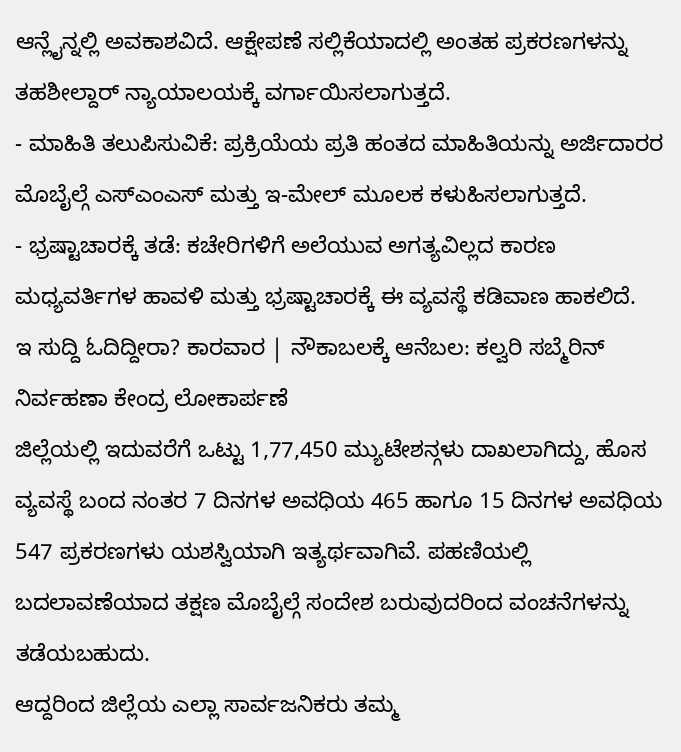ಆನ್ಲೈನ್ನಲ್ಲಿ ಅವಕಾಶವಿದೆ. ಆಕ್ಷೇಪಣೆ ಸಲ್ಲಿಕೆಯಾದಲ್ಲಿ ಅಂತಹ ಪ್ರಕರಣಗಳನ್ನು ತಹಶೀಲ್ದಾರ್ ನ್ಯಾಯಾಲಯಕ್ಕೆ ವರ್ಗಾಯಿಸಲಾಗುತ್ತದೆ.
- ಮಾಹಿತಿ ತಲುಪಿಸುವಿಕೆ: ಪ್ರಕ್ರಿಯೆಯ ಪ್ರತಿ ಹಂತದ ಮಾಹಿತಿಯನ್ನು ಅರ್ಜಿದಾರರ ಮೊಬೈಲ್ಗೆ ಎಸ್ಎಂಎಸ್ ಮತ್ತು ಇ-ಮೇಲ್ ಮೂಲಕ ಕಳುಹಿಸಲಾಗುತ್ತದೆ.
- ಭ್ರಷ್ಟಾಚಾರಕ್ಕೆ ತಡೆ: ಕಚೇರಿಗಳಿಗೆ ಅಲೆಯುವ ಅಗತ್ಯವಿಲ್ಲದ ಕಾರಣ ಮಧ್ಯವರ್ತಿಗಳ ಹಾವಳಿ ಮತ್ತು ಭ್ರಷ್ಟಾಚಾರಕ್ಕೆ ಈ ವ್ಯವಸ್ಥೆ ಕಡಿವಾಣ ಹಾಕಲಿದೆ.
ಇ ಸುದ್ದಿ ಓದಿದ್ದೀರಾ? ಕಾರವಾರ | ನೌಕಾಬಲಕ್ಕೆ ಆನೆಬಲ: ಕಲ್ವರಿ ಸಬ್ಮೆರಿನ್ ನಿರ್ವಹಣಾ ಕೇಂದ್ರ ಲೋಕಾರ್ಪಣೆ
ಜಿಲ್ಲೆಯಲ್ಲಿ ಇದುವರೆಗೆ ಒಟ್ಟು 1,77,450 ಮ್ಯುಟೇಶನ್ಗಳು ದಾಖಲಾಗಿದ್ದು, ಹೊಸ ವ್ಯವಸ್ಥೆ ಬಂದ ನಂತರ 7 ದಿನಗಳ ಅವಧಿಯ 465 ಹಾಗೂ 15 ದಿನಗಳ ಅವಧಿಯ 547 ಪ್ರಕರಣಗಳು ಯಶಸ್ವಿಯಾಗಿ ಇತ್ಯರ್ಥವಾಗಿವೆ. ಪಹಣಿಯಲ್ಲಿ ಬದಲಾವಣೆಯಾದ ತಕ್ಷಣ ಮೊಬೈಲ್ಗೆ ಸಂದೇಶ ಬರುವುದರಿಂದ ವಂಚನೆಗಳನ್ನು ತಡೆಯಬಹುದು.
ಆದ್ದರಿಂದ ಜಿಲ್ಲೆಯ ಎಲ್ಲಾ ಸಾರ್ವಜನಿಕರು ತಮ್ಮ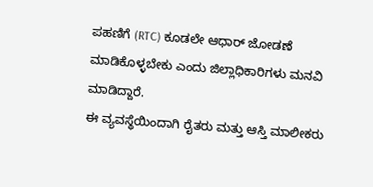ಪಹಣಿಗೆ (RTC) ಕೂಡಲೇ ಆಧಾರ್ ಜೋಡಣೆ ಮಾಡಿಕೊಳ್ಳಬೇಕು ಎಂದು ಜಿಲ್ಲಾಧಿಕಾರಿಗಳು ಮನವಿ ಮಾಡಿದ್ದಾರೆ.
ಈ ವ್ಯವಸ್ಥೆಯಿಂದಾಗಿ ರೈತರು ಮತ್ತು ಆಸ್ತಿ ಮಾಲೀಕರು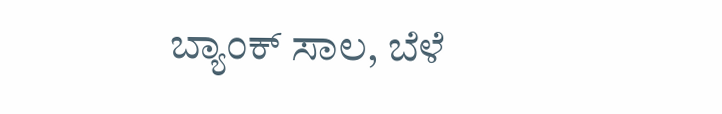ಬ್ಯಾಂಕ್ ಸಾಲ, ಬೆಳೆ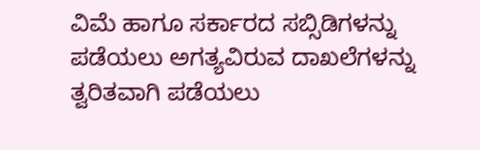ವಿಮೆ ಹಾಗೂ ಸರ್ಕಾರದ ಸಬ್ಸಿಡಿಗಳನ್ನು ಪಡೆಯಲು ಅಗತ್ಯವಿರುವ ದಾಖಲೆಗಳನ್ನು ತ್ವರಿತವಾಗಿ ಪಡೆಯಲು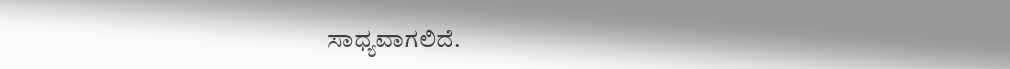ಸಾಧ್ಯವಾಗಲಿದೆ.